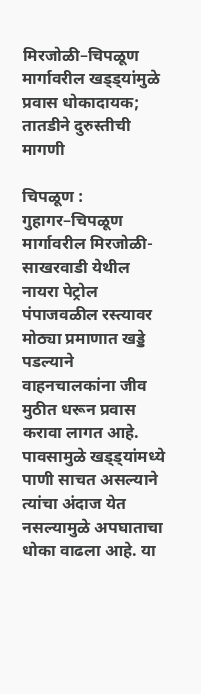मिरजोळी–चिपळूण मार्गावरील खड्ड्यांमुळे प्रवास धोकादायक; तातडीने दुरुस्तीची मागणी

चिपळूण : गुहागर–चिपळूण मार्गावरील मिरजोळी-साखरवाडी येथील नायरा पेट्रोल पंपाजवळील रस्त्यावर मोठ्या प्रमाणात खड्डे पडल्याने वाहनचालकांना जीव मुठीत धरून प्रवास करावा लागत आहे. पावसामुळे खड्ड्यांमध्ये पाणी साचत असल्याने त्यांचा अंदाज येत नसल्यामुळे अपघाताचा धोका वाढला आहे. या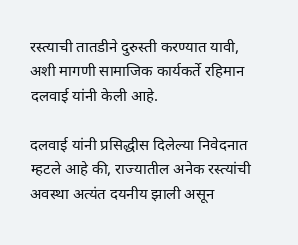रस्त्याची तातडीने दुरुस्ती करण्यात यावी, अशी मागणी सामाजिक कार्यकर्ते रहिमान दलवाई यांनी केली आहे.

दलवाई यांनी प्रसिद्धीस दिलेल्या निवेदनात म्हटले आहे की, राज्यातील अनेक रस्त्यांची अवस्था अत्यंत दयनीय झाली असून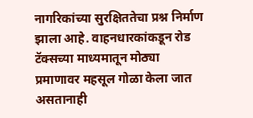नागरिकांच्या सुरक्षिततेचा प्रश्न निर्माण झाला आहे. वाहनधारकांकडून रोड टॅक्सच्या माध्यमातून मोठ्या प्रमाणावर महसूल गोळा केला जात असतानाही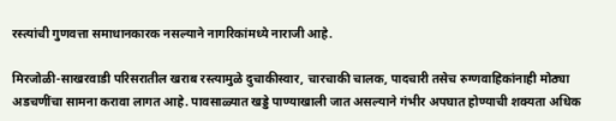रस्त्यांची गुणवत्ता समाधानकारक नसल्याने नागरिकांमध्ये नाराजी आहे.

मिरजोळी-साखरवाडी परिसरातील खराब रस्त्यामुळे दुचाकीस्वार, चारचाकी चालक, पादचारी तसेच रुग्णवाहिकांनाही मोठ्या अडचणींचा सामना करावा लागत आहे. पावसाळ्यात खड्डे पाण्याखाली जात असल्याने गंभीर अपघात होण्याची शक्यता अधिक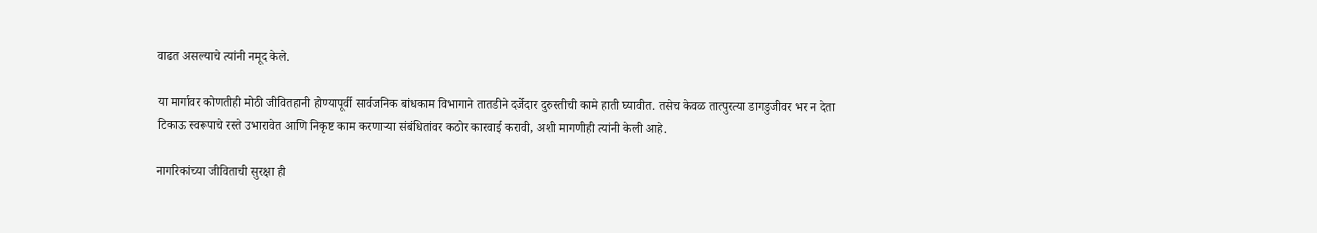वाढत असल्याचे त्यांनी नमूद केले.

या मार्गावर कोणतीही मोठी जीवितहानी होण्यापूर्वी सार्वजनिक बांधकाम विभागाने तातडीने दर्जेदार दुरुस्तीची कामे हाती घ्यावीत. तसेच केवळ तात्पुरत्या डागडुजीवर भर न देता टिकाऊ स्वरूपाचे रस्ते उभारावेत आणि निकृष्ट काम करणाऱ्या संबंधितांवर कठोर कारवाई करावी, अशी मागणीही त्यांनी केली आहे.

नागरिकांच्या जीविताची सुरक्षा ही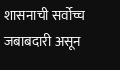शासनाची सर्वोच्च जबाबदारी असून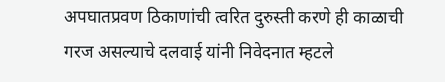अपघातप्रवण ठिकाणांची त्वरित दुरुस्ती करणे ही काळाची गरज असल्याचे दलवाई यांनी निवेदनात म्हटले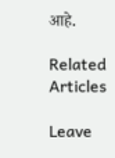आहे.

Related Articles

Leave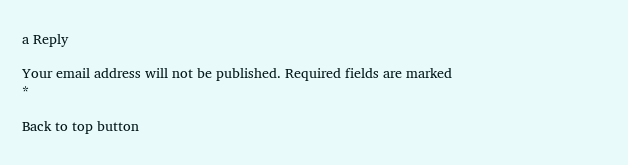a Reply

Your email address will not be published. Required fields are marked *

Back to top button